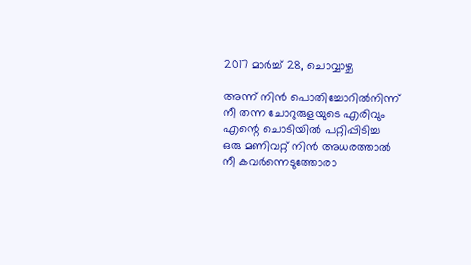2017 മാർച്ച് 28, ചൊവ്വാഴ്ച

അന്ന് നിൻ പൊതിച്ചോറിൽനിന്ന്
നീ തന്ന ചോറുരുളയുടെ എരിവും
എന്റെ ചൊടിയിൽ പറ്റിപ്പിടിച്ച
ഒരു മണിവറ്റ് നിൻ അധരത്താൽ
നീ കവർന്നെടുത്തോരാ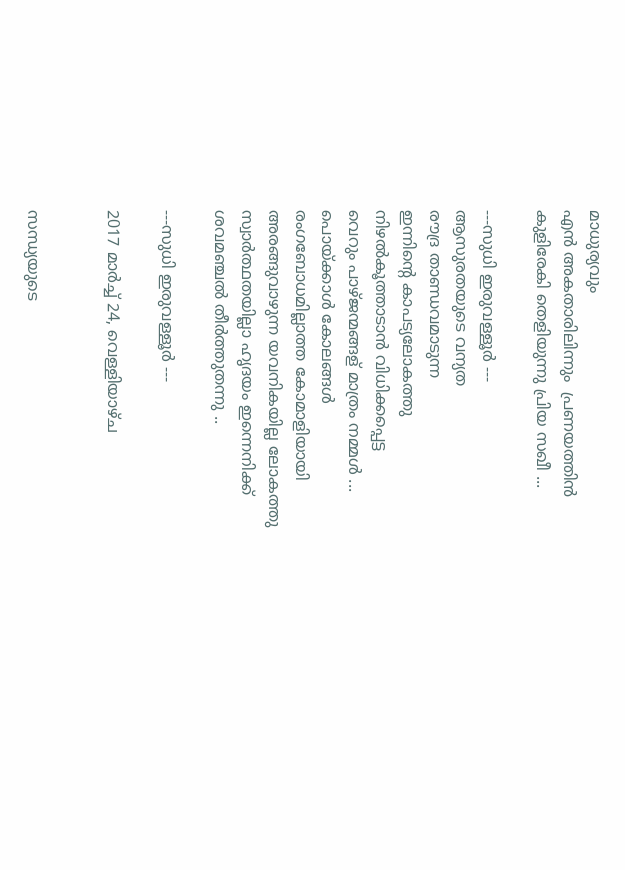മാധുര്യവും
എൻ അകതാരിലിന്നും  പ്രണയത്തിൻ
കുളിരേകി തെളിയുന്നു പ്രിയ സഖീ ...

---സുധി ഇരുവള്ളൂർ ---
ആസുരതയുടെ വന്യത
രൗദ്ര താണ്ഡവമാടുന്ന
ഇന്നിന്റെ കാപട്യലോകത്തു
നിഴൽകൂത്താടാൻ വിധിക്കപ്പെട്ട
വെറും പാഴ്ജന്മങ്ങള് മാത്രം നമ്മൾ ...
പൊയ്ക്കാൾ കോലങ്ങൾ
രംഗബോധമില്ലാത്ത കോമാളിയായി
അരങ്ങുവാഴുന്ന യവനികയില്ല ലോകത്തു
സ്വാർത്ഥതയില്ലാ ഹൃദയം ഇന്നെനിക്ക്
ശവമഞ്ചൽ തീർത്തുതന്നു ..

---സുധി ഇരുവള്ളൂർ ---

2017 മാർച്ച് 24, വെള്ളിയാഴ്‌ച


സന്ധ്യയുടെ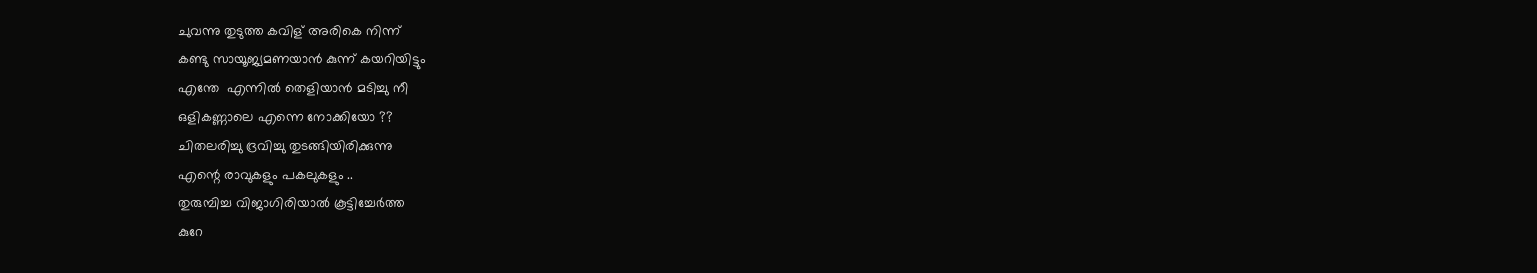ചുവന്നു തുടുത്ത കവിള് അരികെ നിന്ന്
കണ്ടു സായൂജ്യമണയാൻ കുന്ന് കയറിയിട്ടും
എന്തേ  എന്നിൽ തെളിയാൻ മടിച്ചു നീ
ഒളികണ്ണാലെ എന്നെ നോക്കിയോ ??
ചിതലരിച്ചു ദ്രവിച്ചു തുടങ്ങിയിരിക്കുന്നു
എന്റെ രാവുകളും പകലുകളും ..
തുരുമ്പിച്ച വിജാഗിരിയാൽ കൂട്ടിച്ചേർത്ത
കുറേ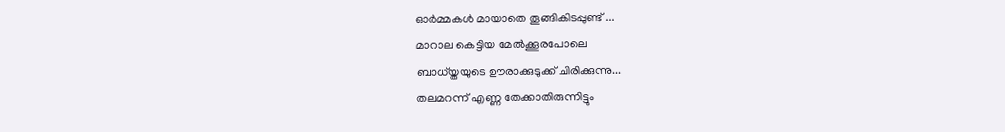ഓർമ്മകൾ മായാതെ തൂങ്ങികിടപ്പുണ്ട് ...
മാറാല കെട്ടിയ മേൽക്കൂരപോലെ
ബാധ്യ്തയുടെ ഊരാക്കുടുക്ക് ചിരിക്കുന്നു...
തലമറന്ന് എണ്ണ തേക്കാതിരുന്നിട്ടും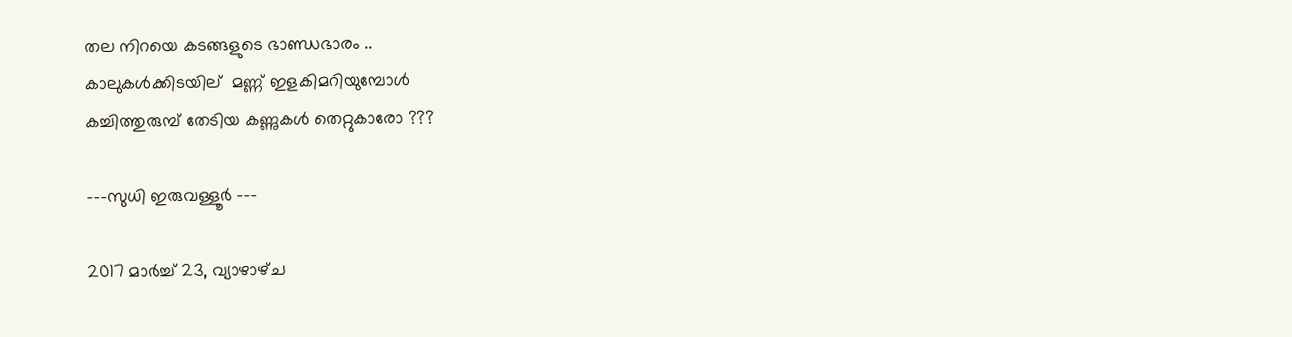തല നിറയെ കടങ്ങളുടെ ഭാണ്ഡഭാരം ..
കാലുകൾക്കിടയില്  മണ്ണ് ഇളകിമറിയുമ്പോൾ
കച്ചിത്തുരുമ്പ്‌ തേടിയ കണ്ണുകൾ തെറ്റുകാരോ ???

---സുധി ഇരുവള്ളൂർ ---

2017 മാർച്ച് 23, വ്യാഴാഴ്‌ച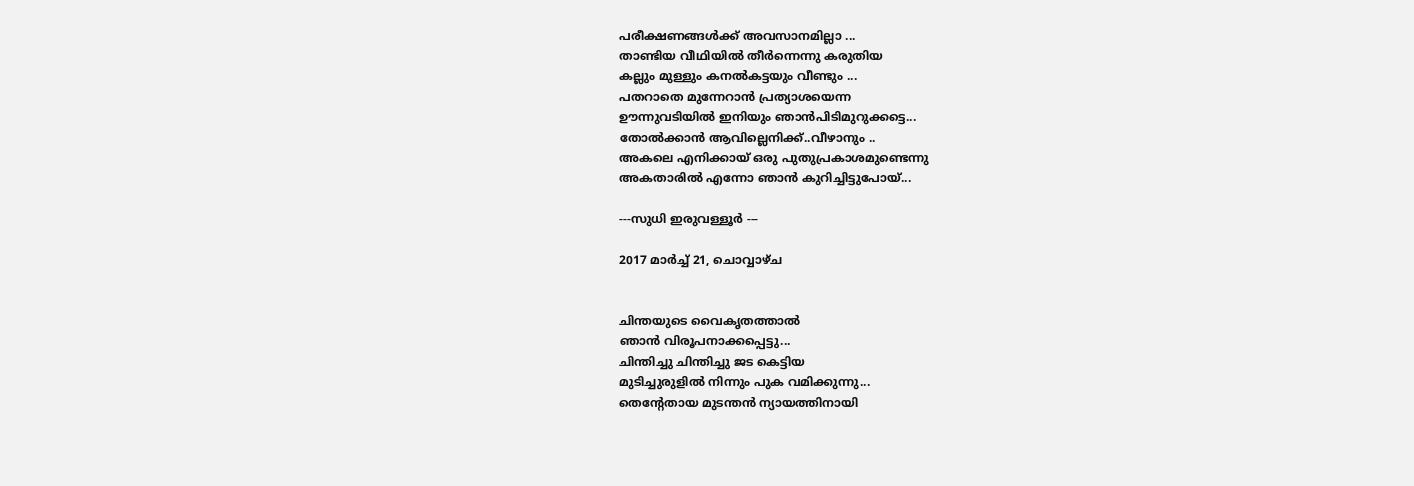പരീക്ഷണങ്ങൾക്ക് അവസാനമില്ലാ ...
താണ്ടിയ വീഥിയിൽ തീർന്നെന്നു കരുതിയ
കല്ലും മുള്ളും കനൽകട്ടയും വീണ്ടും ...
പതറാതെ മുന്നേറാൻ പ്രത്യാശയെന്ന
ഊന്നുവടിയിൽ ഇനിയും ഞാൻപിടിമുറുക്കട്ടെ...
തോൽക്കാൻ ആവില്ലെനിക്ക്..വീഴാനും ..
അകലെ എനിക്കായ് ഒരു പുതുപ്രകാശമുണ്ടെന്നു
അകതാരിൽ എന്നോ ഞാൻ കുറിച്ചിട്ടുപോയ്‌...

---സുധി ഇരുവള്ളൂർ ---

2017 മാർച്ച് 21, ചൊവ്വാഴ്ച


ചിന്തയുടെ വൈകൃതത്താൽ
ഞാൻ വിരൂപനാക്കപ്പെട്ടു...
ചിന്തിച്ചു ചിന്തിച്ചു ജട കെട്ടിയ
മുടിച്ചുരുളിൽ നിന്നും പുക വമിക്കുന്നു...
തെന്റേതായ മുടന്തൻ ന്യായത്തിനായി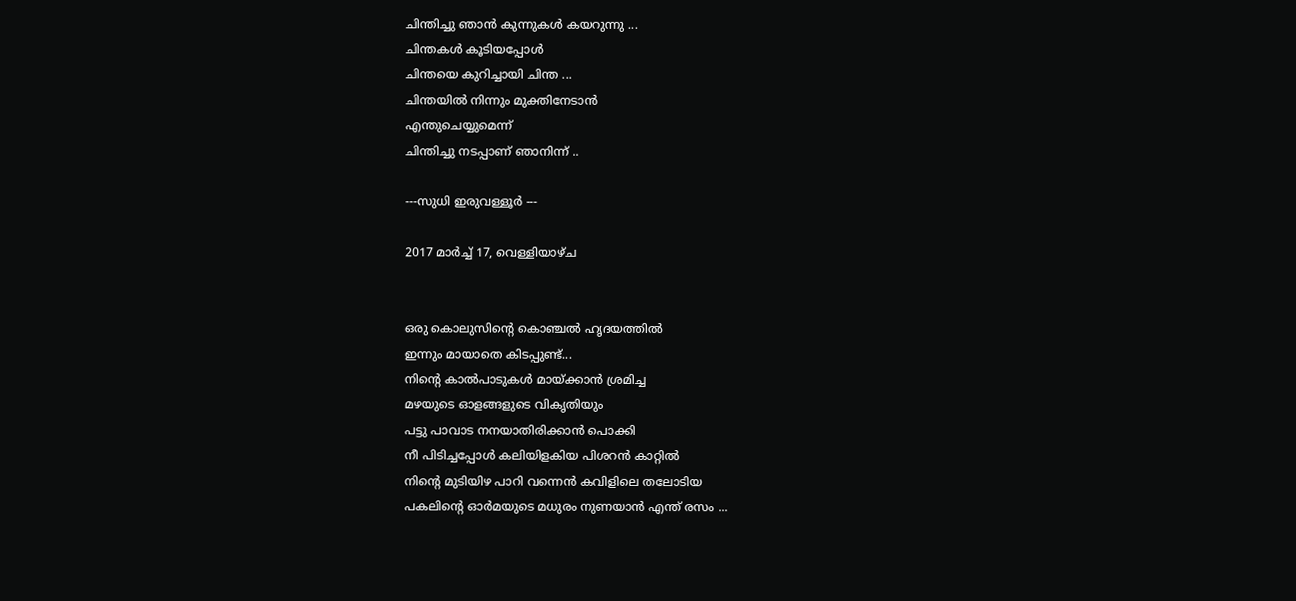ചിന്തിച്ചു ഞാൻ കുന്നുകൾ കയറുന്നു ...
ചിന്തകൾ കൂടിയപ്പോൾ
ചിന്തയെ കുറിച്ചായി ചിന്ത ...
ചിന്തയിൽ നിന്നും മുക്തിനേടാൻ
എന്തുചെയ്യുമെന്ന്
ചിന്തിച്ചു നടപ്പാണ് ഞാനിന്ന് ..

---സുധി ഇരുവള്ളൂർ ---

2017 മാർച്ച് 17, വെള്ളിയാഴ്‌ച


ഒരു കൊലുസിന്റെ കൊഞ്ചൽ ഹൃദയത്തിൽ
ഇന്നും മായാതെ കിടപ്പുണ്ട്...
നിന്റെ കാൽപാടുകൾ മായ്ക്കാൻ ശ്രമിച്ച
മഴയുടെ ഓളങ്ങളുടെ വികൃതിയും
പട്ടു പാവാട നനയാതിരിക്കാൻ പൊക്കി
നീ പിടിച്ചപ്പോൾ കലിയിളകിയ പിശറൻ കാറ്റിൽ
നിന്റെ മുടിയിഴ പാറി വന്നെൻ കവിളിലെ തലോടിയ
പകലിന്റെ ഓർമയുടെ മധുരം നുണയാൻ എന്ത് രസം ...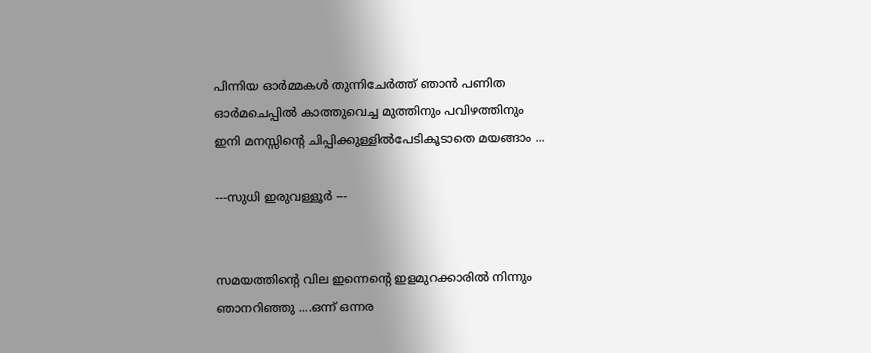പിന്നിയ ഓർമ്മകൾ തുന്നിചേർത്ത് ഞാൻ പണിത
ഓർമചെപ്പിൽ കാത്തുവെച്ച മുത്തിനും പവിഴത്തിനും
ഇനി മനസ്സിന്റെ ചിപ്പിക്കുള്ളിൽപേടികൂടാതെ മയങ്ങാം ...

---സുധി ഇരുവള്ളൂർ ---


സമയത്തിന്റെ വില ഇന്നെന്റെ ഇളമുറക്കാരിൽ നിന്നും ഞാനറിഞ്ഞു ....ഒന്ന് ഒന്നര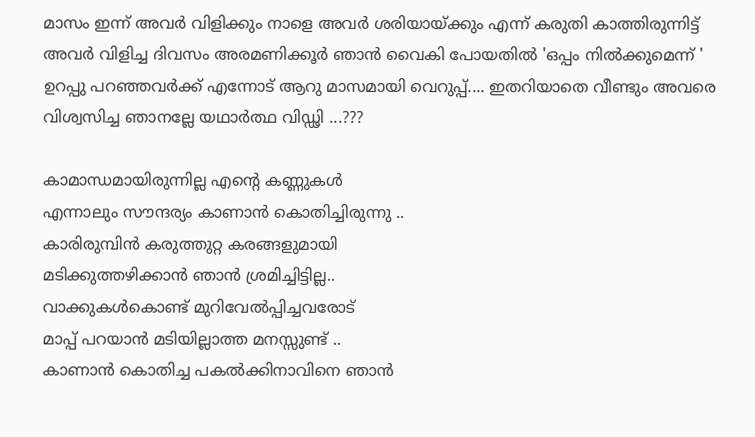മാസം ഇന്ന് അവർ വിളിക്കും നാളെ അവർ ശരിയായ്ക്കും എന്ന് കരുതി കാത്തിരുന്നിട്ട് അവർ വിളിച്ച ദിവസം അരമണിക്കൂർ ഞാൻ വൈകി പോയതിൽ 'ഒപ്പം നിൽക്കുമെന്ന് ' ഉറപ്പു പറഞ്ഞവർക്ക് എന്നോട് ആറു മാസമായി വെറുപ്പ്.... ഇതറിയാതെ വീണ്ടും അവരെ വിശ്വസിച്ച ഞാനല്ലേ യഥാർത്ഥ വിഡ്ഢി ...???

കാമാന്ധമായിരുന്നില്ല എന്റെ കണ്ണുകൾ
എന്നാലും സൗന്ദര്യം കാണാൻ കൊതിച്ചിരുന്നു ..
കാരിരുമ്പിൻ കരുത്തുറ്റ കരങ്ങളുമായി
മടിക്കുത്തഴിക്കാൻ ഞാൻ ശ്രമിച്ചിട്ടില്ല..
വാക്കുകൾകൊണ്ട് മുറിവേൽപ്പിച്ചവരോട്
മാപ്പ് പറയാൻ മടിയില്ലാത്ത മനസ്സുണ്ട് ..
കാണാൻ കൊതിച്ച പകൽക്കിനാവിനെ ഞാൻ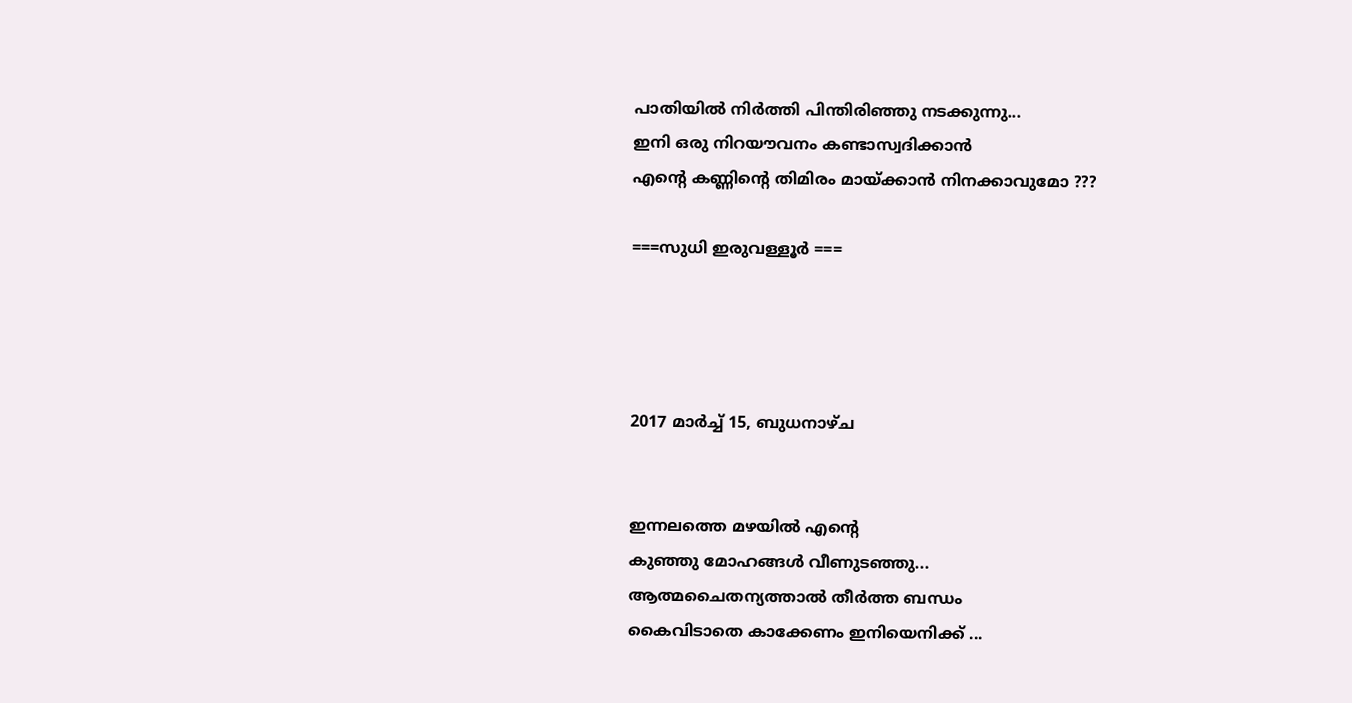പാതിയിൽ നിർത്തി പിന്തിരിഞ്ഞു നടക്കുന്നു...
ഇനി ഒരു നിറയൗവനം കണ്ടാസ്വദിക്കാൻ
എന്റെ കണ്ണിന്റെ തിമിരം മായ്ക്കാൻ നിനക്കാവുമോ ???

===സുധി ഇരുവള്ളൂർ ===




2017 മാർച്ച് 15, ബുധനാഴ്‌ച


ഇന്നലത്തെ മഴയിൽ എന്റെ
കുഞ്ഞു മോഹങ്ങൾ വീണുടഞ്ഞു...
ആത്മചൈതന്യത്താൽ തീർത്ത ബന്ധം
കൈവിടാതെ കാക്കേണം ഇനിയെനിക്ക് ...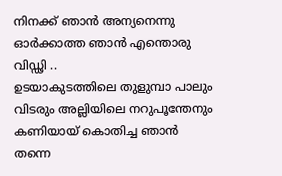നിനക്ക് ഞാൻ അന്യനെന്നു
ഓർക്കാത്ത ഞാൻ എന്തൊരു വിഡ്ഢി ..
ഉടയാകുടത്തിലെ തുളുമ്പാ പാലും
വിടരും അല്ലിയിലെ നറുപൂന്തേനും
കണിയായ് കൊതിച്ച ഞാൻ തന്നെ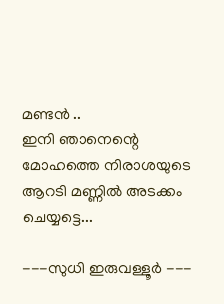മണ്ടൻ ..
ഇനി ഞാനെന്റെ മോഹത്തെ നിരാശയുടെ
ആറടി മണ്ണിൽ അടക്കം ചെയ്യട്ടെ...

---സുധി ഇരുവള്ളൂർ ---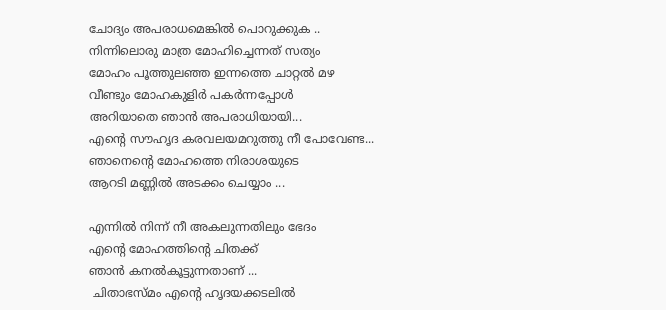ചോദ്യം അപരാധമെങ്കിൽ പൊറുക്കുക ..
നിന്നിലൊരു മാത്ര മോഹിച്ചെന്നത് സത്യം
മോഹം പൂത്തുലഞ്ഞ ഇന്നത്തെ ചാറ്റൽ മഴ
വീണ്ടും മോഹകുളിർ പകർന്നപ്പോൾ
അറിയാതെ ഞാൻ അപരാധിയായി...
എന്റെ സൗഹൃദ കരവലയമറുത്തു നീ പോവേണ്ട...
ഞാനെന്റെ മോഹത്തെ നിരാശയുടെ
ആറടി മണ്ണിൽ അടക്കം ചെയ്യാം ...

എന്നിൽ നിന്ന് നീ അകലുന്നതിലും ഭേദം
എന്റെ മോഹത്തിന്റെ ചിതക്ക്
ഞാൻ കനൽകൂട്ടുന്നതാണ് ...
 ചിതാഭസ്മം എന്റെ ഹൃദയക്കടലിൽ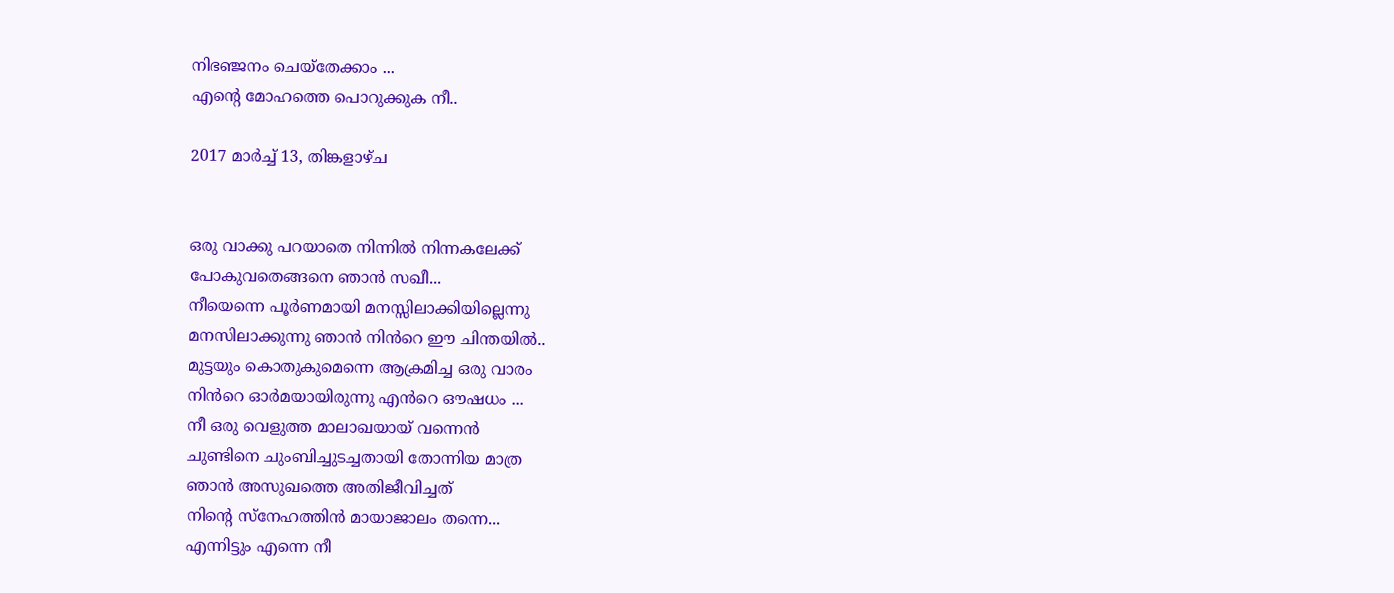നിഭഞ്ജനം ചെയ്തേക്കാം ...
എന്റെ മോഹത്തെ പൊറുക്കുക നീ..

2017 മാർച്ച് 13, തിങ്കളാഴ്‌ച


ഒരു വാക്കു പറയാതെ നിന്നിൽ നിന്നകലേക്ക്
പോകുവതെങ്ങനെ ഞാൻ സഖീ...
നീയെന്നെ പൂർണമായി മനസ്സിലാക്കിയില്ലെന്നു
മനസിലാക്കുന്നു ഞാൻ നിൻറെ ഈ ചിന്തയിൽ..
മുട്ടയും കൊതുകുമെന്നെ ആക്രമിച്ച ഒരു വാരം
നിൻറെ ഓർമയായിരുന്നു എൻറെ ഔഷധം ...
നീ ഒരു വെളുത്ത മാലാഖയായ് വന്നെൻ
ചുണ്ടിനെ ചുംബിച്ചുടച്ചതായി തോന്നിയ മാത്ര
ഞാൻ അസുഖത്തെ അതിജീവിച്ചത്
നിന്റെ സ്നേഹത്തിൻ മായാജാലം തന്നെ...
എന്നിട്ടും എന്നെ നീ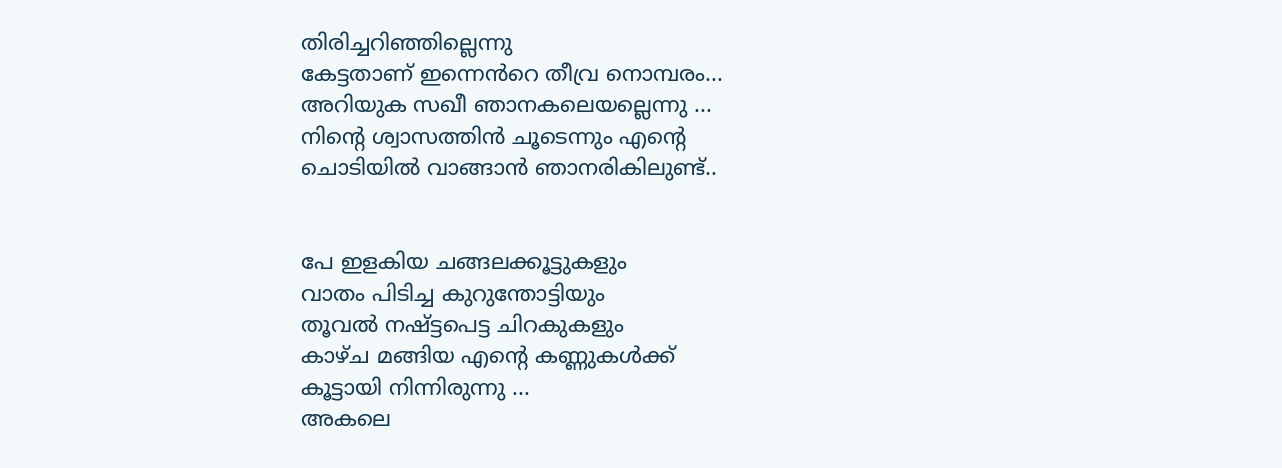തിരിച്ചറിഞ്ഞില്ലെന്നു
കേട്ടതാണ് ഇന്നെൻറെ തീവ്ര നൊമ്പരം...
അറിയുക സഖീ ഞാനകലെയല്ലെന്നു ...
നിന്റെ ശ്വാസത്തിൻ ചൂടെന്നും എന്റെ
ചൊടിയിൽ വാങ്ങാൻ ഞാനരികിലുണ്ട്..


പേ ഇളകിയ ചങ്ങലക്കൂട്ടുകളും
വാതം പിടിച്ച കുറുന്തോട്ടിയും
തൂവൽ നഷ്ട്ടപെട്ട ചിറകുകളും
കാഴ്ച മങ്ങിയ എന്റെ കണ്ണുകൾക്ക്
കൂട്ടായി നിന്നിരുന്നു ...
അകലെ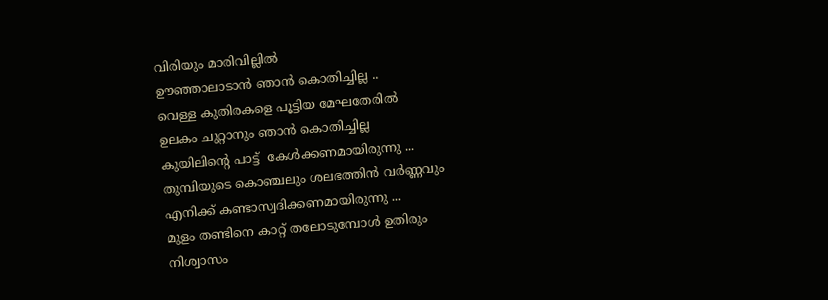വിരിയും മാരിവില്ലിൽ
ഊഞ്ഞാലാടാൻ ഞാൻ കൊതിച്ചില്ല ..
വെള്ള കുതിരകളെ പൂട്ടിയ മേഘതേരിൽ
ഉലകം ചുറ്റാനും ഞാൻ കൊതിച്ചില്ല
കുയിലിന്റെ പാട്ട്  കേൾക്കണമായിരുന്നു ...
തുമ്പിയുടെ കൊഞ്ചലും ശലഭത്തിൻ വർണ്ണവും
എനിക്ക് കണ്ടാസ്വദിക്കണമായിരുന്നു ...
മുളം തണ്ടിനെ കാറ്റ് തലോടുമ്പോൾ ഉതിരും
നിശ്വാസം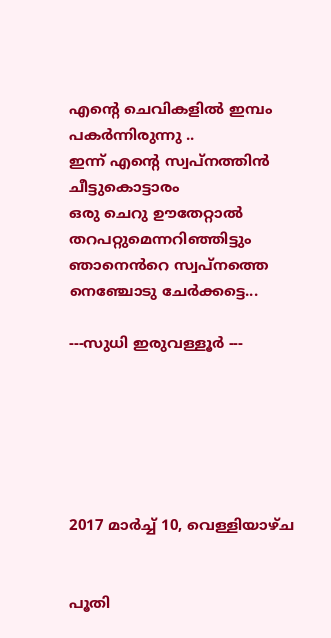എന്റെ ചെവികളിൽ ഇമ്പം പകർന്നിരുന്നു ..
ഇന്ന് എന്റെ സ്വപ്നത്തിൻ ചീട്ടുകൊട്ടാരം
ഒരു ചെറു ഊതേറ്റാൽ തറപറ്റുമെന്നറിഞ്ഞിട്ടും
ഞാനെൻറെ സ്വപ്നത്തെ നെഞ്ചോടു ചേർക്കട്ടെ...

---സുധി ഇരുവള്ളൂർ ---






2017 മാർച്ച് 10, വെള്ളിയാഴ്‌ച


പൂതി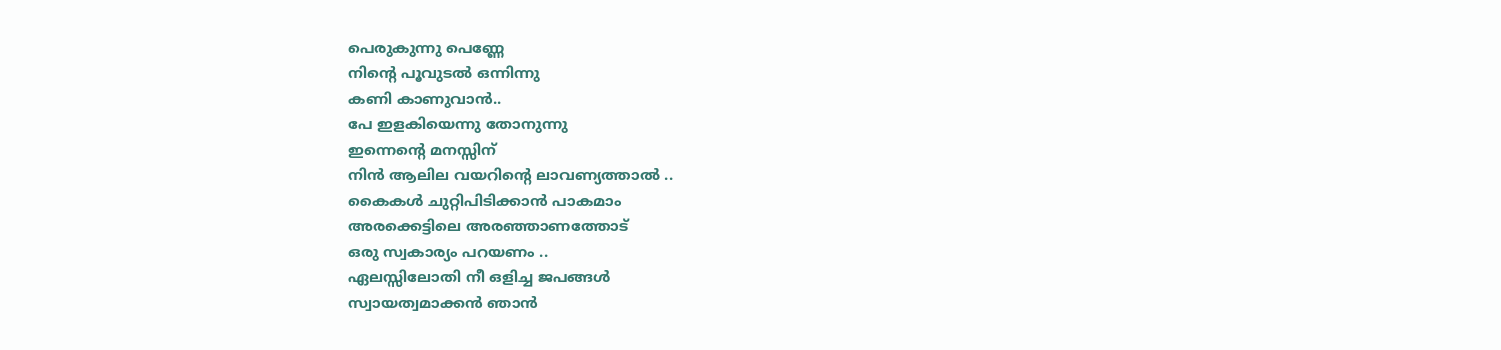പെരുകുന്നു പെണ്ണേ
നിന്റെ പൂവുടൽ ഒന്നിന്നു
കണി കാണുവാൻ..
പേ ഇളകിയെന്നു തോനുന്നു
ഇന്നെന്റെ മനസ്സിന്
നിൻ ആലില വയറിന്റെ ലാവണ്യത്താൽ ..
കൈകൾ ചുറ്റിപിടിക്കാൻ പാകമാം
അരക്കെട്ടിലെ അരഞ്ഞാണത്തോട്
ഒരു സ്വകാര്യം പറയണം ..
ഏലസ്സിലോതി നീ ഒളിച്ച ജപങ്ങൾ
സ്വായത്വമാക്കൻ ഞാൻ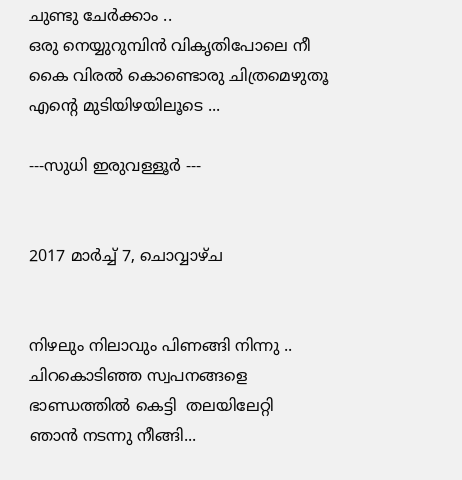ചുണ്ടു ചേർക്കാം ..
ഒരു നെയ്യുറുമ്പിൻ വികൃതിപോലെ നീ
കൈ വിരൽ കൊണ്ടൊരു ചിത്രമെഴുതൂ
എന്റെ മുടിയിഴയിലൂടെ ...

---സുധി ഇരുവള്ളൂർ ---


2017 മാർച്ച് 7, ചൊവ്വാഴ്ച


നിഴലും നിലാവും പിണങ്ങി നിന്നു ..
ചിറകൊടിഞ്ഞ സ്വപനങ്ങളെ
ഭാണ്ഡത്തിൽ കെട്ടി  തലയിലേറ്റി
ഞാൻ നടന്നു നീങ്ങി...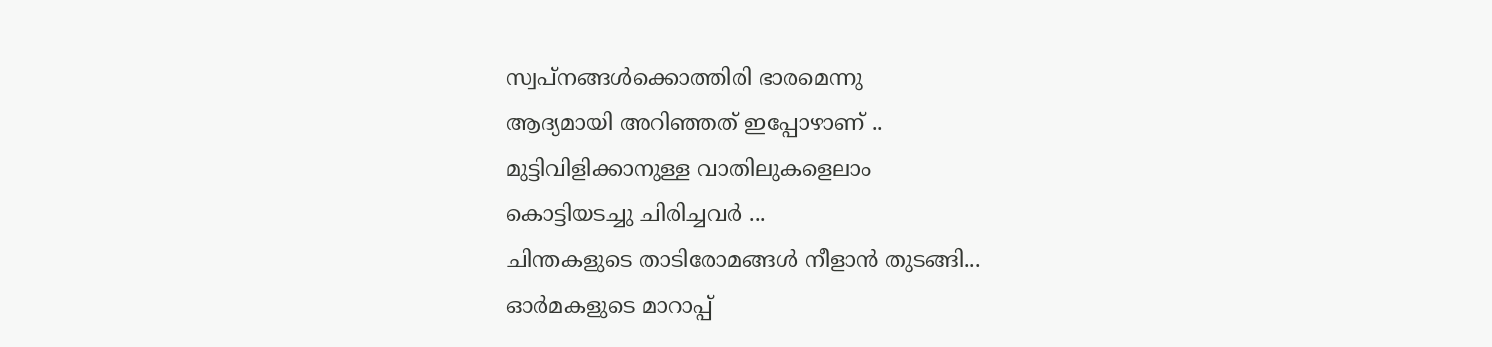സ്വപ്നങ്ങൾക്കൊത്തിരി ഭാരമെന്നു
ആദ്യമായി അറിഞ്ഞത് ഇപ്പോഴാണ് ..
മുട്ടിവിളിക്കാനുള്ള വാതിലുകളെലാം
കൊട്ടിയടച്ചു ചിരിച്ചവർ ...
ചിന്തകളുടെ താടിരോമങ്ങൾ നീളാൻ തുടങ്ങി...
ഓർമകളുടെ മാറാപ്പ്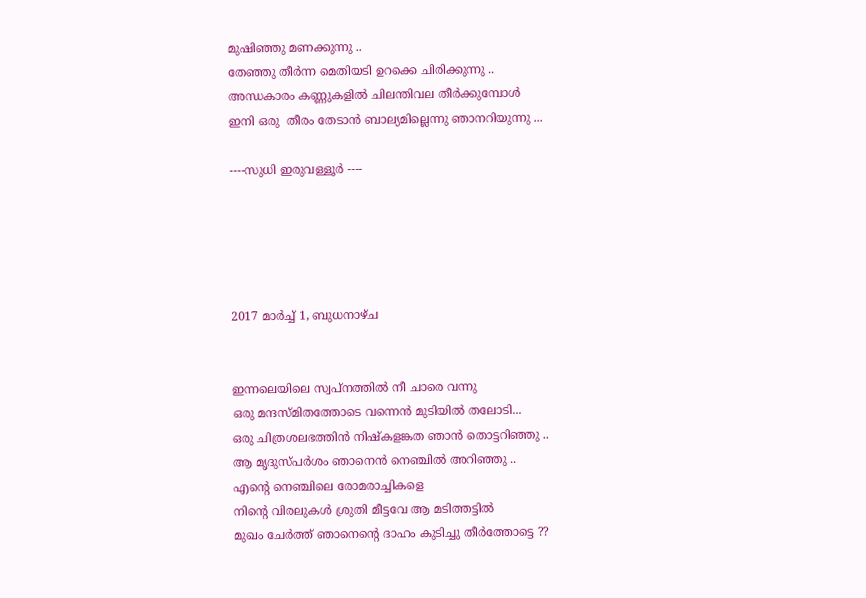മുഷിഞ്ഞു മണക്കുന്നു ..
തേഞ്ഞു തീർന്ന മെതിയടി ഉറക്കെ ചിരിക്കുന്നു ..
അന്ധകാരം കണ്ണുകളിൽ ചിലന്തിവല തീർക്കുമ്പോൾ
ഇനി ഒരു  തീരം തേടാൻ ബാല്യമില്ലെന്നു ഞാനറിയുന്നു ...

----സുധി ഇരുവള്ളൂർ ----





2017 മാർച്ച് 1, ബുധനാഴ്‌ച


ഇന്നലെയിലെ സ്വപ്നത്തിൽ നീ ചാരെ വന്നു
ഒരു മന്ദസ്മിതത്തോടെ വന്നെൻ മുടിയിൽ തലോടി...
ഒരു ചിത്രശലഭത്തിൻ നിഷ്കളങ്കത ഞാൻ തൊട്ടറിഞ്ഞു ..
ആ മൃദുസ്പർശം ഞാനെൻ നെഞ്ചിൽ അറിഞ്ഞു ..
എന്റെ നെഞ്ചിലെ രോമരാച്ചികളെ
നിന്റെ വിരലുകൾ ശ്രുതി മീട്ടവേ ആ മടിത്തട്ടിൽ
മുഖം ചേർത്ത് ഞാനെന്റെ ദാഹം കുടിച്ചു തീർത്തോട്ടെ ??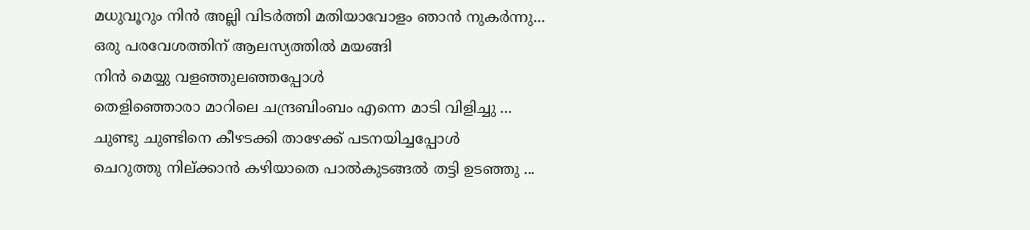മധുവൂറും നിൻ അല്ലി വിടർത്തി മതിയാവോളം ഞാൻ നുകർന്നു...
ഒരു പരവേശത്തിന് ആലസ്യത്തിൽ മയങ്ങി
നിൻ മെയ്യു വളഞ്ഞുലഞ്ഞപ്പോൾ
തെളിഞ്ഞൊരാ മാറിലെ ചന്ദ്രബിംബം എന്നെ മാടി വിളിച്ചു ...
ചുണ്ടു ചുണ്ടിനെ കീഴടക്കി താഴേക്ക് പടനയിച്ചപ്പോൾ
ചെറുത്തു നില്ക്കാൻ കഴിയാതെ പാൽകുടങ്ങൽ തട്ടി ഉടഞ്ഞു ...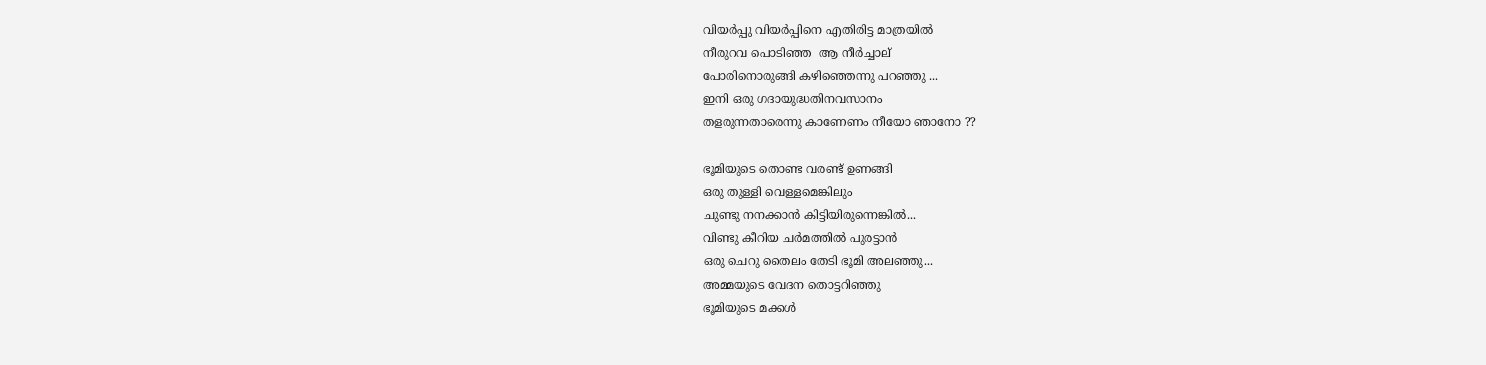വിയർപ്പു വിയർപ്പിനെ എതിരിട്ട മാത്രയിൽ
നീരുറവ പൊടിഞ്ഞ  ആ നീർച്ചാല്
പോരിനൊരുങ്ങി കഴിഞ്ഞെന്നു പറഞ്ഞു ...
ഇനി ഒരു ഗദായുദ്ധതിനവസാനം
തളരുന്നതാരെന്നു കാണേണം നീയോ ഞാനോ ??

ഭൂമിയുടെ തൊണ്ട വരണ്ട് ഉണങ്ങി
ഒരു തുള്ളി വെള്ളമെങ്കിലും
ചുണ്ടു നനക്കാൻ കിട്ടിയിരുന്നെങ്കിൽ...
വിണ്ടു കീറിയ ചർമത്തിൽ പുരട്ടാൻ
ഒരു ചെറു തൈലം തേടി ഭൂമി അലഞ്ഞു...
അമ്മയുടെ വേദന തൊട്ടറിഞ്ഞു
ഭൂമിയുടെ മക്കൾ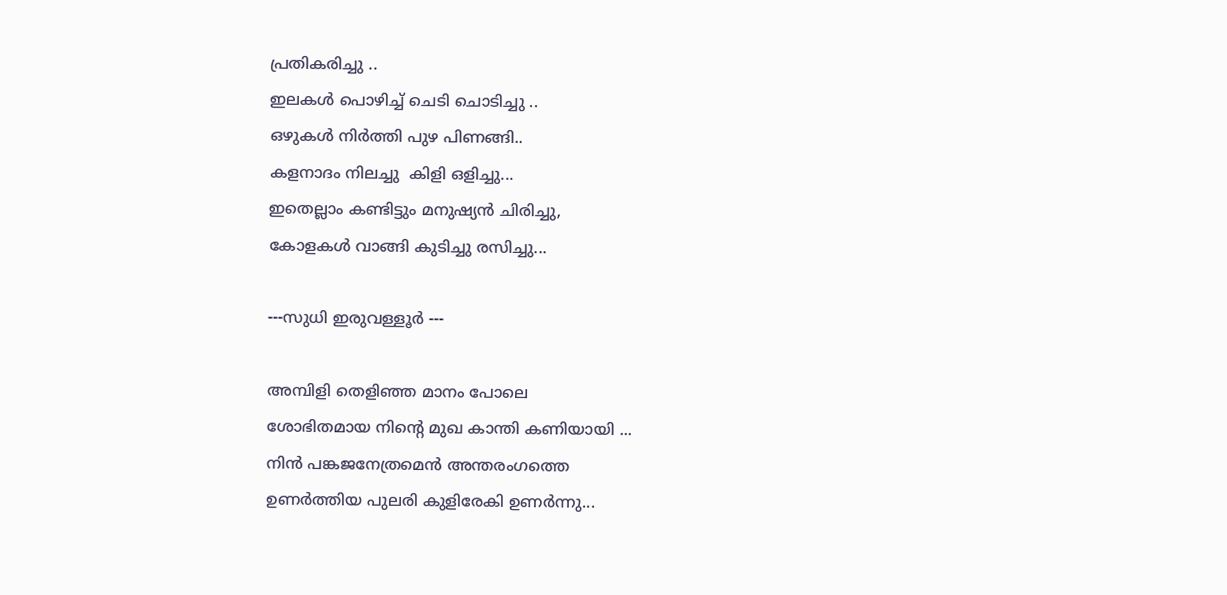പ്രതികരിച്ചു ..
ഇലകൾ പൊഴിച്ച് ചെടി ചൊടിച്ചു ..
ഒഴുകൾ നിർത്തി പുഴ പിണങ്ങി..
കളനാദം നിലച്ചു  കിളി ഒളിച്ചു...
ഇതെല്ലാം കണ്ടിട്ടും മനുഷ്യൻ ചിരിച്ചു,
കോളകൾ വാങ്ങി കുടിച്ചു രസിച്ചു...

---സുധി ഇരുവള്ളൂർ ---

അമ്പിളി തെളിഞ്ഞ മാനം പോലെ
ശോഭിതമായ നിന്റെ മുഖ കാന്തി കണിയായി ...
നിൻ പങ്കജനേത്രമെൻ അന്തരംഗത്തെ
ഉണർത്തിയ പുലരി കുളിരേകി ഉണർന്നു...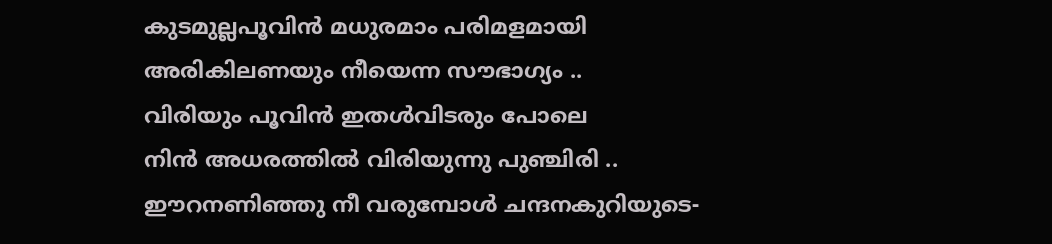കുടമുല്ലപൂവിൻ മധുരമാം പരിമളമായി
അരികിലണയും നീയെന്ന സൗഭാഗ്യം ..
വിരിയും പൂവിൻ ഇതൾവിടരും പോലെ
നിൻ അധരത്തിൽ വിരിയുന്നു പുഞ്ചിരി ..
ഈറനണിഞ്ഞു നീ വരുമ്പോൾ ചന്ദനകുറിയുടെ-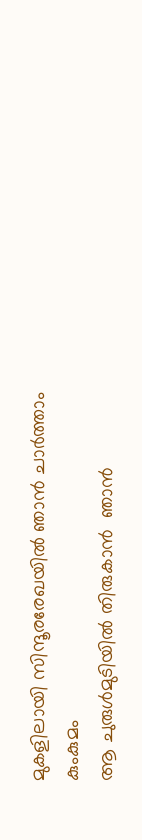മുകളിലായി സിന്ദൂരരേഖയിൽ ഞാൻ ചാർത്താം കുംകുമം
ആ ചുരുൾമുടിയിൽ തിരുകാൻ  ഞാൻ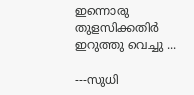ഇന്നൊരു തുളസിക്കതിർ ഇറുത്തു വെച്ചു ...

---സുധി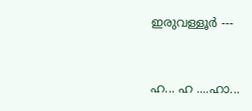ഇരുവള്ളൂർ ---


ഹ... ഹ ....ഹാ...